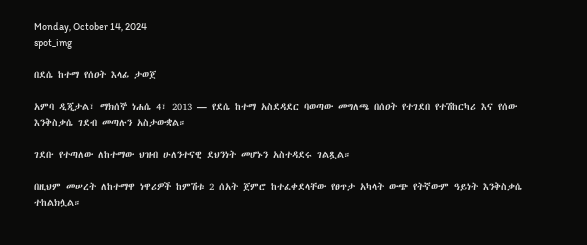Monday, October 14, 2024
spot_img

በደሴ ከተማ የሰዐት እላፊ ታወጀ

አምባ ዲጂታል፣ ማክሰኞ ነሐሴ 4፣ 2013 ― የደሴ ከተማ አስደዳደር ባወጣው መግለጫ በሰዐት የተገደበ የተሽከርካሪ እና የሰው እንቅስቃሴ ገደብ መጣሉን አስታውቋል።

ገደቡ የተጣለው ለከተማው ህዝብ ሁለንተናዊ ደህንነት መሆኑን አስተዳደሩ ገልጿል።

በዚህም መሠረት ለከተማዋ ነዋሪዎች ከምሽቱ 2 ሰአት ጀምሮ ከተፈቀደላቸው የፀጥታ አካላት ውጭ የትኛውም ዓይነት እንቅስቃሴ ተከልክሏል።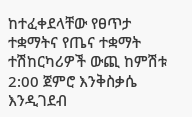ከተፈቀደላቸው የፀጥታ ተቋማትና የጤና ተቋማት ተሽከርካሪዎች ውጪ ከምሽቱ 2:00 ጀምሮ እንቅስቃሴ እንዲገደብ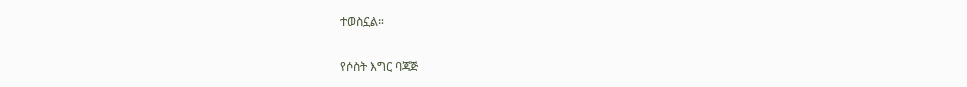ተወስኗል።

የሶስት እግር ባጃጅ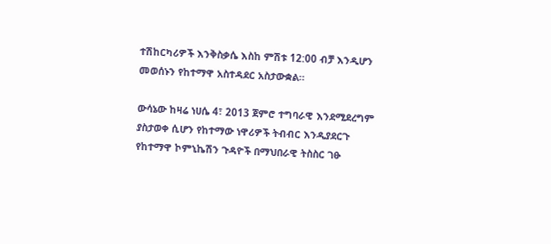ተሽከርካሪዎች እንቅስቃሴ እስከ ምሽቱ 12:00 ብቻ እንዲሆን መወሰኑን የከተማዋ አስተዳደር አስታውቋል።

ውሳኔው ከዛሬ ነሀሴ 4፣ 2013 ጀምሮ ተግባራዊ እንደሚደረግም ያስታወቀ ሲሆን የከተማው ነዋሪዎች ትብብር እንዲያደርጉ የከተማዋ ኮምኒኬሽን ጉዳዮች በማህበራዊ ትስስር ገፁ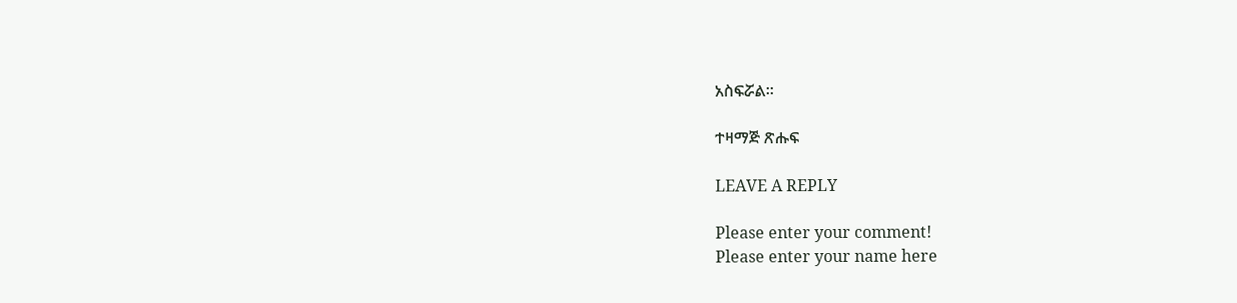አስፍሯል።

ተዛማጅ ጽሑፍ

LEAVE A REPLY

Please enter your comment!
Please enter your name here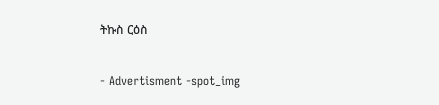ትኩስ ርዕስ

- Advertisment -spot_img